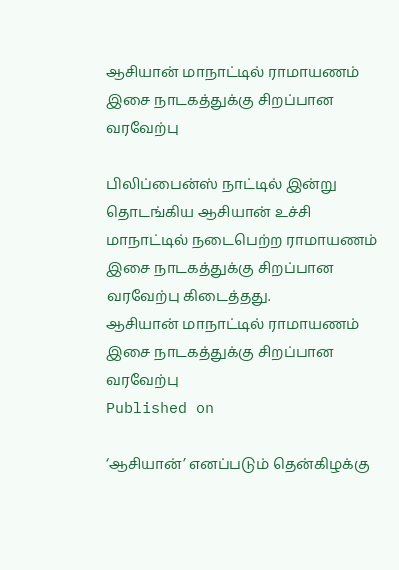ஆசியான் மாநாட்டில் ராமாயணம் இசை நாடகத்துக்கு சிறப்பான வரவேற்பு

பிலிப்பைன்ஸ் நாட்டில் இன்று தொடங்கிய ஆசியான் உச்சி மாநாட்டில் நடைபெற்ற ராமாயணம் இசை நாடகத்துக்கு சிறப்பான வரவேற்பு கிடைத்தது.
ஆசியான் மாநாட்டில் ராமாயணம் இசை நாடகத்துக்கு சிறப்பான வரவேற்பு
Published on

‘ஆசியான்’ எனப்படும் தென்கிழக்கு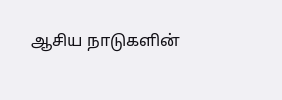ஆசிய நாடுகளின்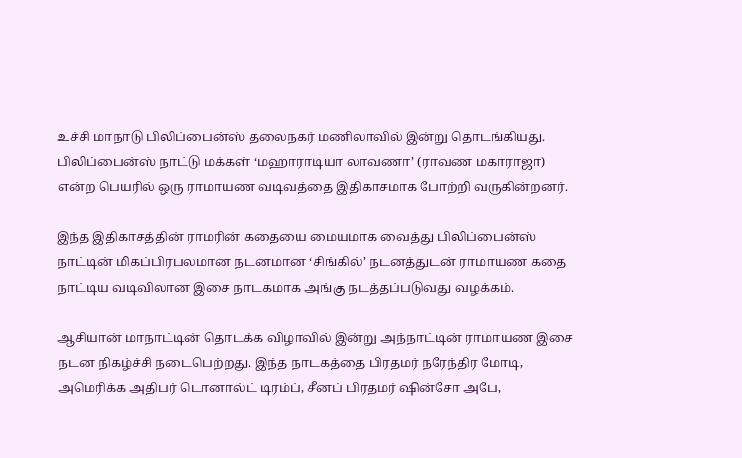உச்சி மாநாடு பிலிப்பைன்ஸ் தலைநகர் மணிலாவில் இன்று தொடங்கியது. பிலிப்பைன்ஸ் நாட்டு மக்கள் ‘மஹாராடியா லாவணா’ (ராவண மகாராஜா) என்ற பெயரில் ஒரு ராமாயண வடிவத்தை இதிகாசமாக போற்றி வருகின்றனர்.

இந்த இதிகாசத்தின் ராமரின் கதையை மையமாக வைத்து பிலிப்பைன்ஸ் நாட்டின் மிகப்பிரபலமான நடனமான ‘சிங்கில்’ நடனத்துடன் ராமாயண கதை நாட்டிய வடிவிலான இசை நாடகமாக அங்கு நடத்தப்படுவது வழக்கம்.

ஆசியான் மாநாட்டின் தொடக்க விழாவில் இன்று அந்நாட்டின் ராமாயண இசை நடன நிகழ்ச்சி நடைபெற்றது. இந்த நாடகத்தை பிரதமர் நரேந்திர மோடி, அமெரிக்க அதிபர் டொனால்ட் டிரம்ப், சீனப் பிரதமர் ஷின்சோ அபே,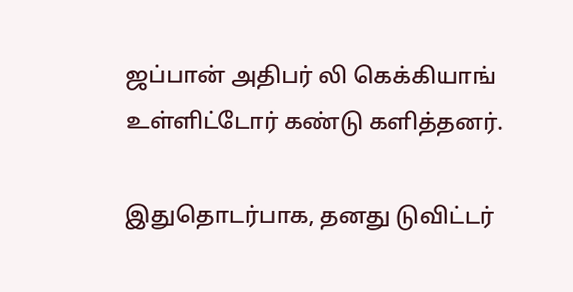ஜப்பான் அதிபர் லி கெக்கியாங் உள்ளிட்டோர் கண்டு களித்தனர்.

இதுதொடர்பாக, தனது டுவிட்டர்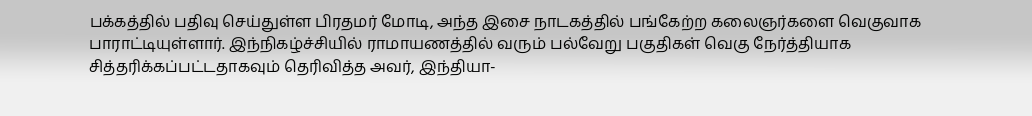பக்கத்தில் பதிவு செய்துள்ள பிரதமர் மோடி, அந்த இசை நாடகத்தில் பங்கேற்ற கலைஞர்களை வெகுவாக பாராட்டியுள்ளார். இந்நிகழ்ச்சியில் ராமாயணத்தில் வரும் பல்வேறு பகுதிகள் வெகு நேர்த்தியாக சித்தரிக்கப்பட்டதாகவும் தெரிவித்த அவர், இந்தியா-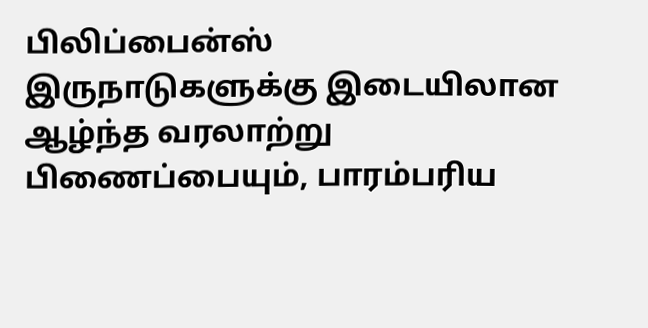பிலிப்பைன்ஸ் இருநாடுகளுக்கு இடையிலான ஆழ்ந்த வரலாற்று பிணைப்பையும், பாரம்பரிய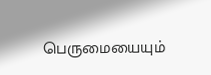பெருமையையும்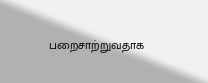பறைசாற்றுவதாக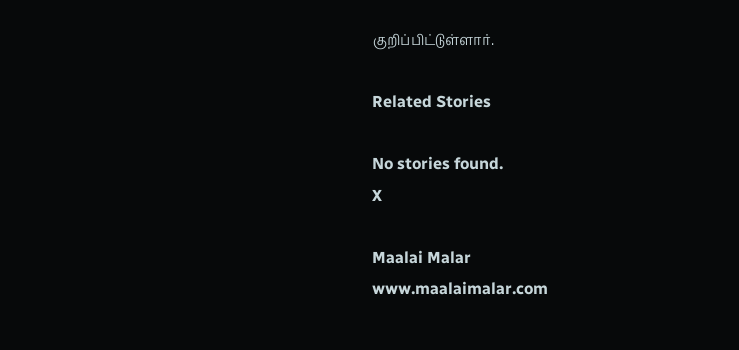குறிப்பிட்டுள்ளார்.

Related Stories

No stories found.
X

Maalai Malar
www.maalaimalar.com